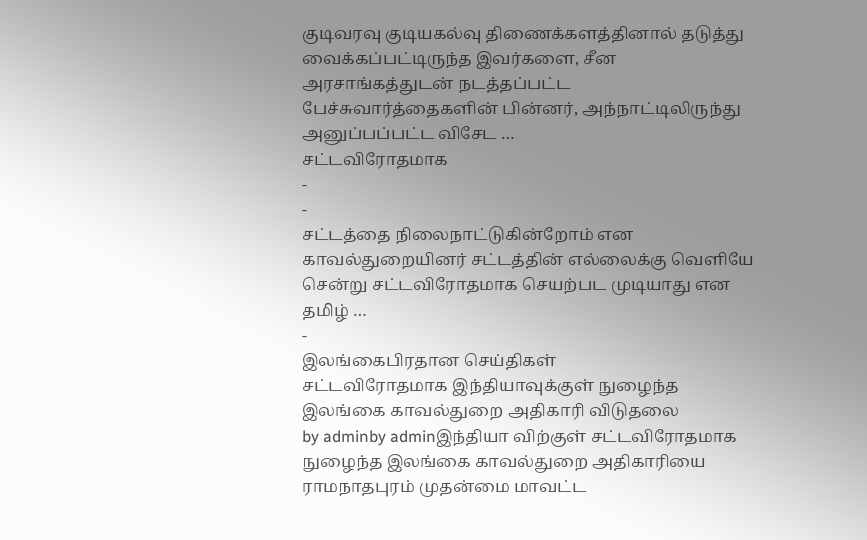குடிவரவு குடியகல்வு திணைக்களத்தினால் தடுத்து வைக்கப்பட்டிருந்த இவர்களை, சீன அரசாங்கத்துடன் நடத்தப்பட்ட பேச்சுவார்த்தைகளின் பின்னர், அந்நாட்டிலிருந்து அனுப்பப்பட்ட விசேட …
சட்டவிரோதமாக
-
-
சட்டத்தை நிலைநாட்டுகின்றோம் என காவல்துறையினர் சட்டத்தின் எல்லைக்கு வெளியே சென்று சட்டவிரோதமாக செயற்பட முடியாது என தமிழ் …
-
இலங்கைபிரதான செய்திகள்
சட்டவிரோதமாக இந்தியாவுக்குள் நுழைந்த இலங்கை காவல்துறை அதிகாரி விடுதலை
by adminby adminஇந்தியா விற்குள் சட்டவிரோதமாக நுழைந்த இலங்கை காவல்துறை அதிகாரியை ராமநாதபுரம் முதன்மை மாவட்ட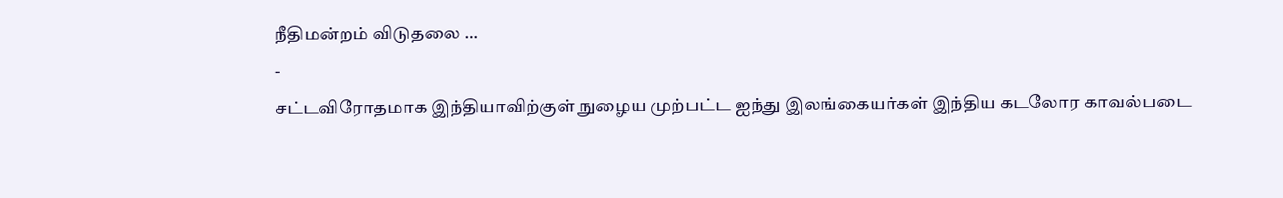நீதிமன்றம் விடுதலை …
-
சட்டவிரோதமாக இந்தியாவிற்குள் நுழைய முற்பட்ட ஐந்து இலங்கையர்கள் இந்திய கடலோர காவல்படை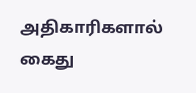அதிகாரிகளால் கைது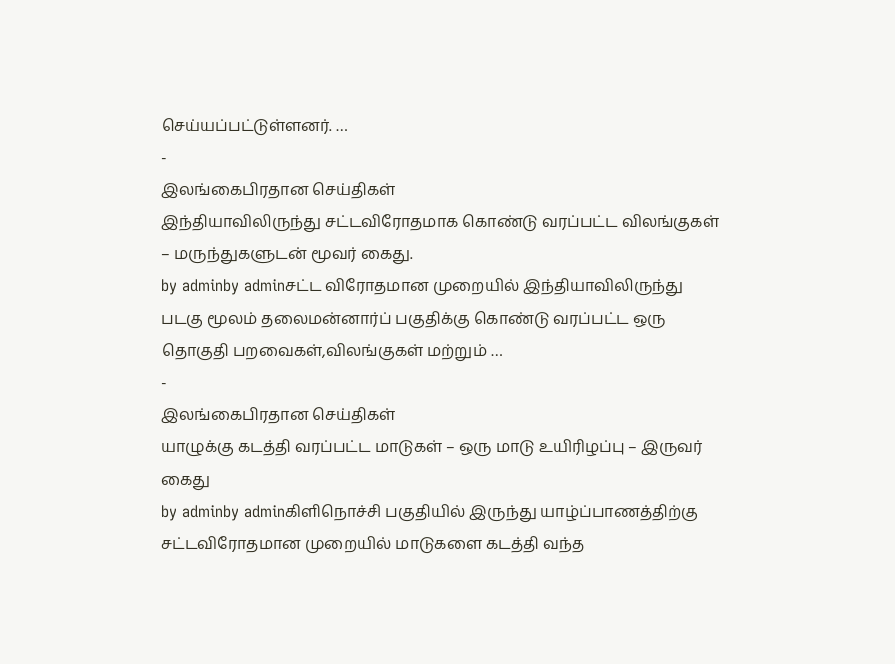செய்யப்பட்டுள்ளனர். …
-
இலங்கைபிரதான செய்திகள்
இந்தியாவிலிருந்து சட்டவிரோதமாக கொண்டு வரப்பட்ட விலங்குகள் – மருந்துகளுடன் மூவர் கைது.
by adminby adminசட்ட விரோதமான முறையில் இந்தியாவிலிருந்து படகு மூலம் தலைமன்னார்ப் பகுதிக்கு கொண்டு வரப்பட்ட ஒரு தொகுதி பறவைகள்,விலங்குகள் மற்றும் …
-
இலங்கைபிரதான செய்திகள்
யாழுக்கு கடத்தி வரப்பட்ட மாடுகள் – ஒரு மாடு உயிரிழப்பு – இருவர் கைது
by adminby adminகிளிநொச்சி பகுதியில் இருந்து யாழ்ப்பாணத்திற்கு சட்டவிரோதமான முறையில் மாடுகளை கடத்தி வந்த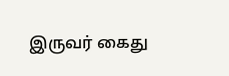இருவர் கைது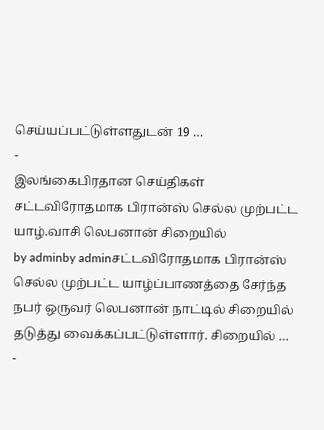செய்யப்பட்டுள்ளதுடன் 19 …
-
இலங்கைபிரதான செய்திகள்
சட்டவிரோதமாக பிரான்ஸ் செல்ல முற்பட்ட யாழ்.வாசி லெபனான் சிறையில்
by adminby adminசட்டவிரோதமாக பிரான்ஸ் செல்ல முற்பட்ட யாழ்ப்பாணத்தை சேர்ந்த நபர் ஒருவர் லெபனான் நாட்டில் சிறையில் தடுத்து வைக்கப்பட்டுள்ளார். சிறையில் …
-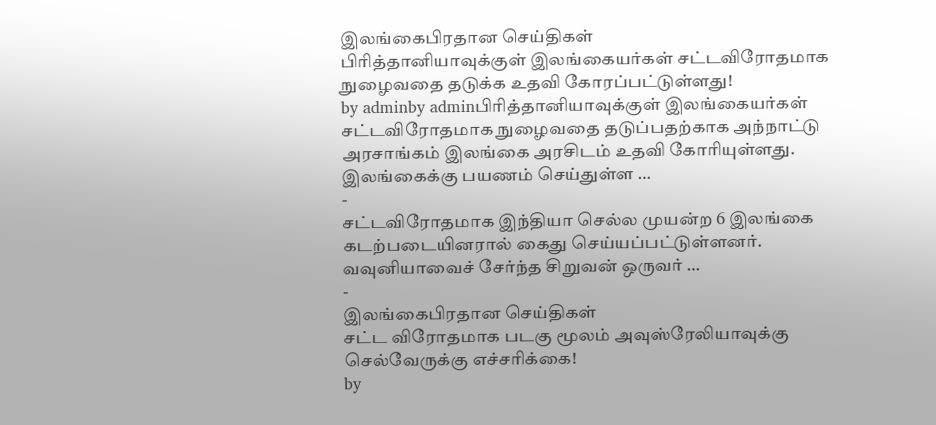இலங்கைபிரதான செய்திகள்
பிரித்தானியாவுக்குள் இலங்கையர்கள் சட்டவிரோதமாக நுழைவதை தடுக்க உதவி கோரப்பட்டுள்ளது!
by adminby adminபிரித்தானியாவுக்குள் இலங்கையர்கள் சட்டவிரோதமாக நுழைவதை தடுப்பதற்காக அந்நாட்டு அரசாங்கம் இலங்கை அரசிடம் உதவி கோரியுள்ளது. இலங்கைக்கு பயணம் செய்துள்ள …
-
சட்டவிரோதமாக இந்தியா செல்ல முயன்ற 6 இலங்கை கடற்படையினரால் கைது செய்யப்பட்டுள்ளனர். வவுனியாவைச் சேர்ந்த சிறுவன் ஒருவர் …
-
இலங்கைபிரதான செய்திகள்
சட்ட விரோதமாக படகு மூலம் அவுஸ்ரேலியாவுக்கு செல்வேருக்கு எச்சரிக்கை!
by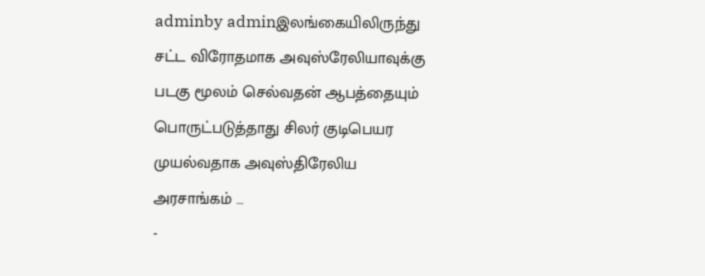adminby adminஇலங்கையிலிருந்து சட்ட விரோதமாக அவுஸ்ரேலியாவுக்கு படகு மூலம் செல்வதன் ஆபத்தையும் பொருட்படுத்தாது சிலர் குடிபெயர முயல்வதாக அவுஸ்திரேலிய அரசாங்கம் …
-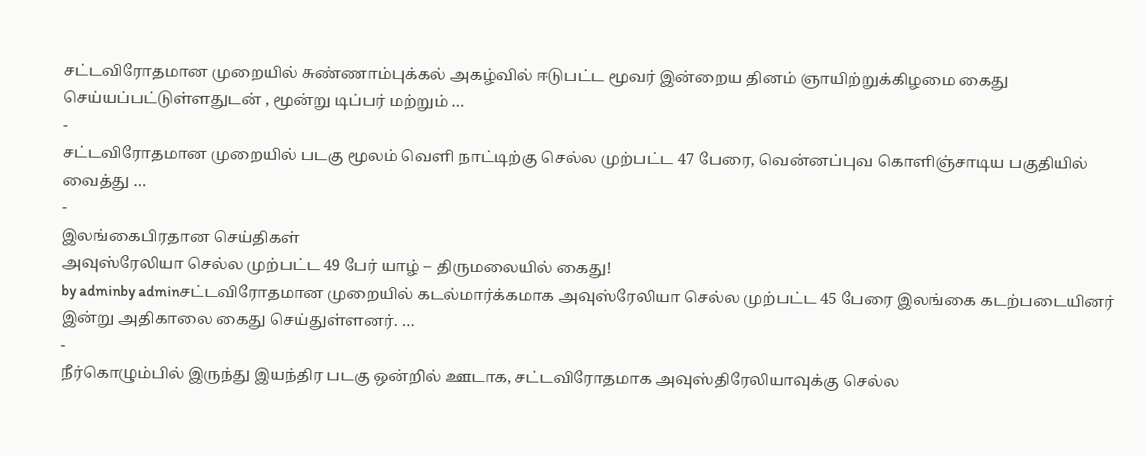சட்டவிரோதமான முறையில் சுண்ணாம்புக்கல் அகழ்வில் ஈடுபட்ட மூவர் இன்றைய தினம் ஞாயிற்றுக்கிழமை கைது செய்யப்பட்டுள்ளதுடன் , மூன்று டிப்பர் மற்றும் …
-
சட்டவிரோதமான முறையில் படகு மூலம் வெளி நாட்டிற்கு செல்ல முற்பட்ட 47 பேரை, வென்னப்புவ கொளிஞ்சாடிய பகுதியில் வைத்து …
-
இலங்கைபிரதான செய்திகள்
அவுஸ்ரேலியா செல்ல முற்பட்ட 49 பேர் யாழ் – திருமலையில் கைது!
by adminby adminசட்டவிரோதமான முறையில் கடல்மார்க்கமாக அவுஸ்ரேலியா செல்ல முற்பட்ட 45 பேரை இலங்கை கடற்படையினர் இன்று அதிகாலை கைது செய்துள்ளனர். …
-
நீர்கொழும்பில் இருந்து இயந்திர படகு ஒன்றில் ஊடாக, சட்டவிரோதமாக அவுஸ்திரேலியாவுக்கு செல்ல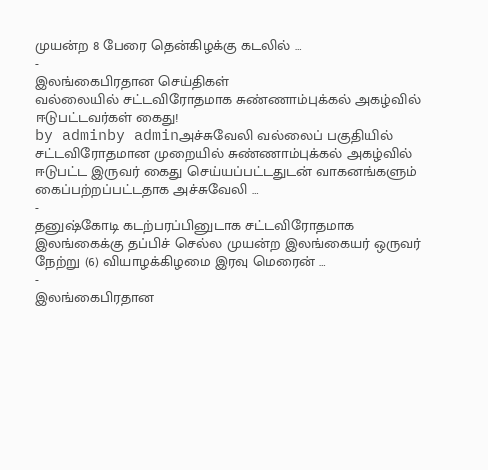முயன்ற 8 பேரை தென்கிழக்கு கடலில் …
-
இலங்கைபிரதான செய்திகள்
வல்லையில் சட்டவிரோதமாக சுண்ணாம்புக்கல் அகழ்வில் ஈடுபட்டவர்கள் கைது!
by adminby adminஅச்சுவேலி வல்லைப் பகுதியில் சட்டவிரோதமான முறையில் சுண்ணாம்புக்கல் அகழ்வில் ஈடுபட்ட இருவர் கைது செய்யப்பட்டதுடன் வாகனங்களும் கைப்பற்றப்பட்டதாக அச்சுவேலி …
-
தனுஷ்கோடி கடற்பரப்பினுடாக சட்டவிரோதமாக இலங்கைக்கு தப்பிச் செல்ல முயன்ற இலங்கையர் ஒருவர் நேற்று (6) வியாழக்கிழமை இரவு மெரைன் …
-
இலங்கைபிரதான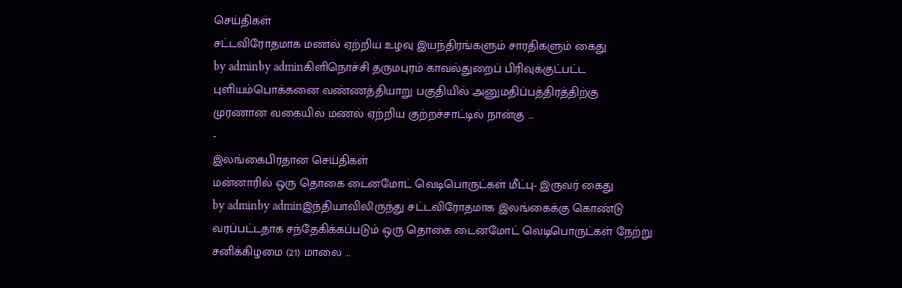செய்திகள்
சட்டவிரோதமாக மணல் ஏற்றிய உழவு இயந்திரங்களும் சாரதிகளும் கைது
by adminby adminகிளிநொச்சி தருமபுரம் காவல்துறைப் பிரிவுக்குட்பட்ட புளியம்பொக்கனை வண்ணத்தியாறு பகுதியில் அனுமதிப்பத்திரத்திற்கு முரணான வகையில் மணல் ஏற்றிய குற்றச்சாட்டில் நான்கு …
-
இலங்கைபிரதான செய்திகள்
மன்னாரில் ஒரு தொகை டைனமோட் வெடிபொருட்கள் மீட்பு- இருவர் கைது
by adminby adminஇந்தியாவிலிருந்து சட்டவிரோதமாக இலங்கைக்கு கொண்டு வரப்பட்டதாக சந்தேகிக்கப்படும் ஒரு தொகை டைனமோட் வெடிபொருட்கள் நேற்று சனிக்கிழமை (21) மாலை …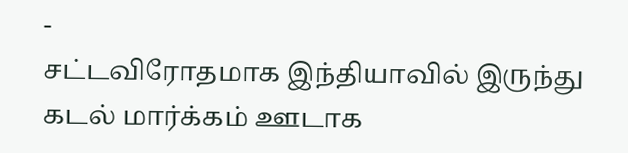-
சட்டவிரோதமாக இந்தியாவில் இருந்து கடல் மார்க்கம் ஊடாக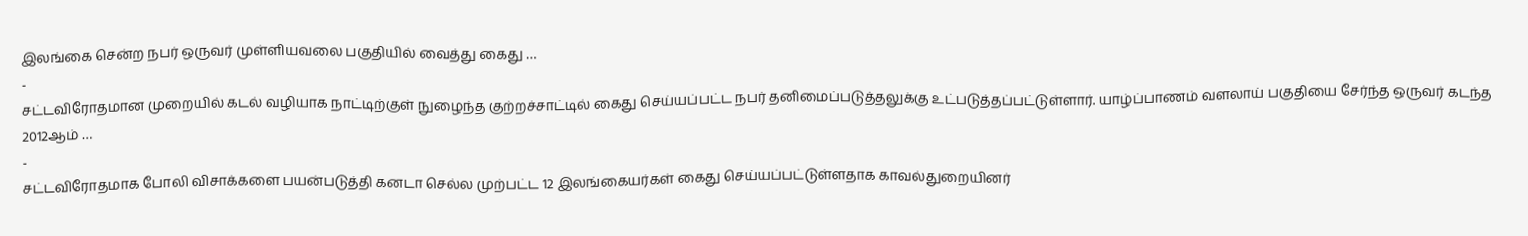இலங்கை சென்ற நபர் ஒருவர் முள்ளியவலை பகுதியில் வைத்து கைது …
-
சட்டவிரோதமான முறையில் கடல் வழியாக நாட்டிற்குள் நுழைந்த குற்றச்சாட்டில் கைது செய்யப்பட்ட நபர் தனிமைப்படுத்தலுக்கு உட்படுத்தப்பட்டுள்ளார். யாழ்ப்பாணம் வளலாய் பகுதியை சேர்ந்த ஒருவர் கடந்த 2012ஆம் …
-
சட்டவிரோதமாக போலி விசாக்களை பயன்படுத்தி கனடா செல்ல முற்பட்ட 12 இலங்கையர்கள் கைது செய்யப்பட்டுள்ளதாக காவல்துறையினர்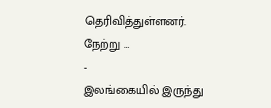தெரிவித்துள்ளனர். நேற்று …
-
இலங்கையில் இருந்து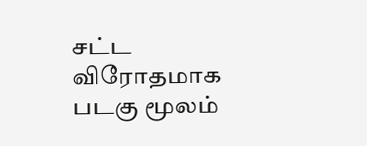சட்ட விரோதமாக படகு மூலம்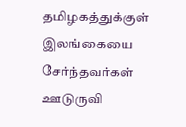தமிழகத்துக்குள் இலங்கையை சேர்ந்தவர்கள் ஊடுருவி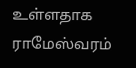உள்ளதாக ராமேஸ்வரம்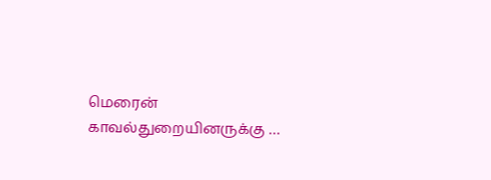மெரைன் காவல்துறையினருக்கு …